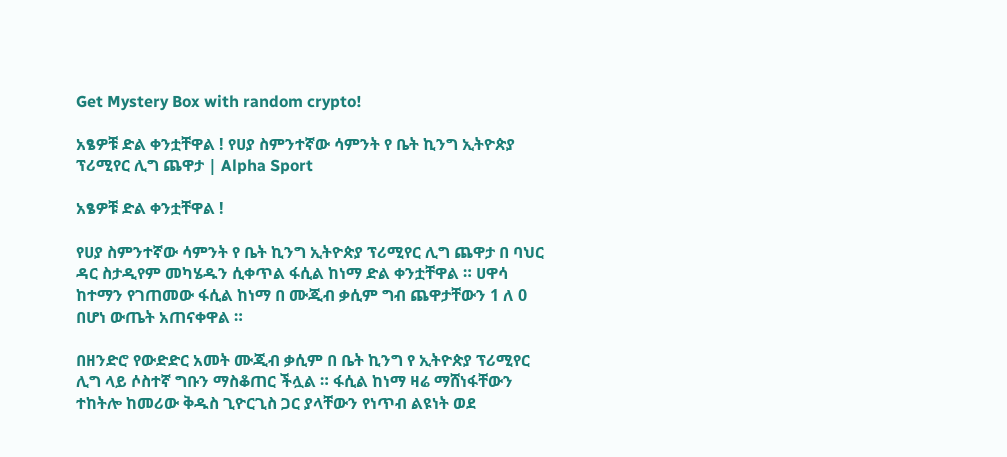Get Mystery Box with random crypto!

አፄዎቹ ድል ቀንቷቸዋል ! የሀያ ስምንተኛው ሳምንት የ ቤት ኪንግ ኢትዮጵያ ፕሪሚየር ሊግ ጨዋታ | Alpha Sport

አፄዎቹ ድል ቀንቷቸዋል !

የሀያ ስምንተኛው ሳምንት የ ቤት ኪንግ ኢትዮጵያ ፕሪሚየር ሊግ ጨዋታ በ ባህር ዳር ስታዲየም መካሄዱን ሲቀጥል ፋሲል ከነማ ድል ቀንቷቸዋል ። ሀዋሳ ከተማን የገጠመው ፋሲል ከነማ በ ሙጂብ ቃሲም ግብ ጨዋታቸውን 1 ለ 0 በሆነ ውጤት አጠናቀዋል ።

በዘንድሮ የውድድር አመት ሙጂብ ቃሲም በ ቤት ኪንግ የ ኢትዮጵያ ፕሪሚየር ሊግ ላይ ሶስተኛ ግቡን ማስቆጠር ችሏል ። ፋሲል ከነማ ዛሬ ማሸነፋቸውን ተከትሎ ከመሪው ቅዱስ ጊዮርጊስ ጋር ያላቸውን የነጥብ ልዩነት ወደ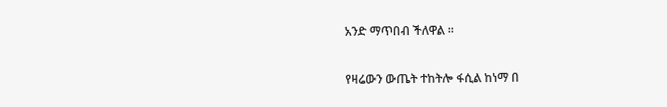አንድ ማጥበብ ችለዋል ።

የዛሬውን ውጤት ተከትሎ ፋሲል ከነማ በ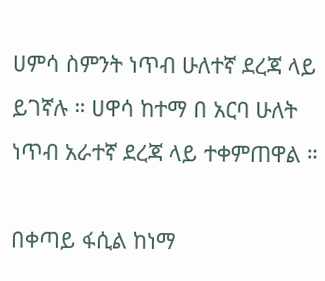ሀምሳ ስምንት ነጥብ ሁለተኛ ደረጃ ላይ ይገኛሉ ። ሀዋሳ ከተማ በ አርባ ሁለት ነጥብ አራተኛ ደረጃ ላይ ተቀምጠዋል ።

በቀጣይ ፋሲል ከነማ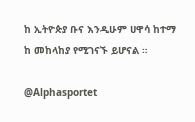ከ ኢትዮጵያ ቡና እንዲሁም ሀዋሳ ከተማ ከ መከላከያ የሚገናኙ ይሆናል ።

@Alphasportet